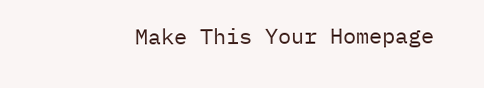Make This Your Homepage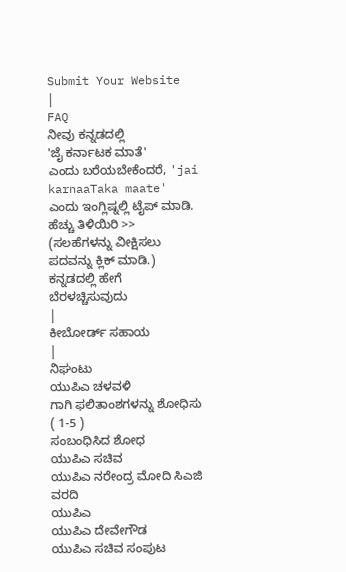Submit Your Website
|
FAQ
ನೀವು ಕನ್ನಡದಲ್ಲಿ
'ಜೈ ಕರ್ನಾಟಕ ಮಾತೆ'
ಎಂದು ಬರೆಯಬೇಕೆಂದರೆ, 'jai karnaaTaka maate' ಎಂದು ಇಂಗ್ಲಿಷ್ನಲ್ಲಿ ಟೈಪ್ ಮಾಡಿ.
ಹೆಚ್ಚು ತಿಳಿಯಿರಿ >>
(ಸಲಹೆಗಳನ್ನು ವೀಕ್ಷಿಸಲು ಪದವನ್ನು ಕ್ಲಿಕ್ ಮಾಡಿ.)
ಕನ್ನಡದಲ್ಲಿ ಹೇಗೆ ಬೆರಳಚ್ಚಿಸುವುದು
|
ಕೀಬೋರ್ಡ್ ಸಹಾಯ
|
ನಿಘಂಟು
ಯುಪಿಎ ಚಳವಳಿ
ಗಾಗಿ ಫಲಿತಾಂಶಗಳನ್ನು ಶೋಧಿಸು ( 1-5 )
ಸಂಬಂಧಿಸಿದ ಶೋಧ
ಯುಪಿಎ ಸಚಿವ
ಯುಪಿಎ ನರೇಂದ್ರ ಮೋದಿ ಸಿಎಜಿ ವರದಿ
ಯುಪಿಎ
ಯುಪಿಎ ದೇವೇಗೌಡ
ಯುಪಿಎ ಸಚಿವ ಸಂಪುಟ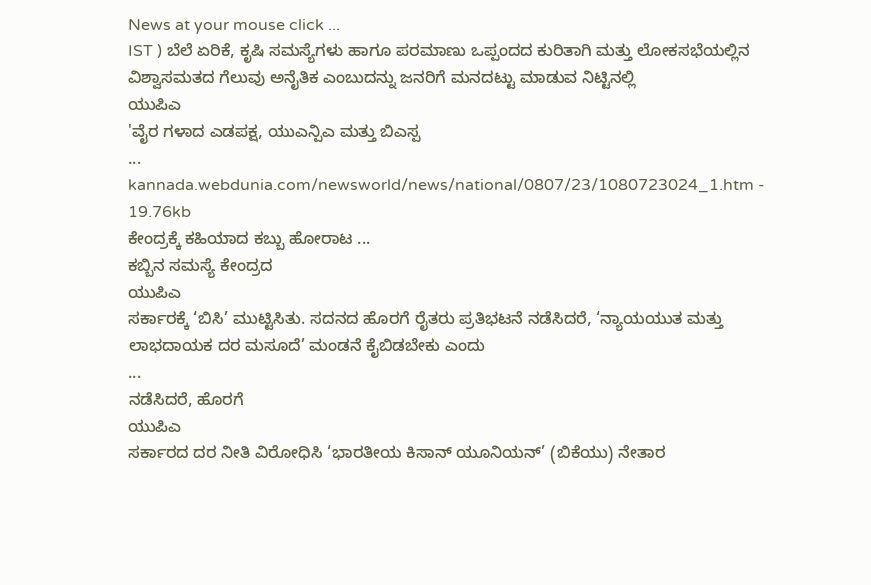News at your mouse click ...
IST ) ಬೆಲೆ ಏರಿಕೆ, ಕೃಷಿ ಸಮಸ್ಯೆಗಳು ಹಾಗೂ ಪರಮಾಣು ಒಪ್ಪಂದದ ಕುರಿತಾಗಿ ಮತ್ತು ಲೋಕಸಭೆಯಲ್ಲಿನ ವಿಶ್ವಾಸಮತದ ಗೆಲುವು ಅನೈತಿಕ ಎಂಬುದನ್ನು ಜನರಿಗೆ ಮನದಟ್ಟು ಮಾಡುವ ನಿಟ್ಟಿನಲ್ಲಿ
ಯುಪಿಎ
'ವೈರ ಗಳಾದ ಎಡಪಕ್ಷ, ಯುಎನ್ಪಿಎ ಮತ್ತು ಬಿಎಸ್ಪ
...
kannada.webdunia.com/newsworld/news/national/0807/23/1080723024_1.htm - 19.76kb
ಕೇಂದ್ರಕ್ಕೆ ಕಹಿಯಾದ ಕಬ್ಬು ಹೋರಾಟ ...
ಕಬ್ಬಿನ ಸಮಸ್ಯೆ ಕೇಂದ್ರದ
ಯುಪಿಎ
ಸರ್ಕಾರಕ್ಕೆ ‘ಬಿಸಿ’ ಮುಟ್ಟಿಸಿತು. ಸದನದ ಹೊರಗೆ ರೈತರು ಪ್ರತಿಭಟನೆ ನಡೆಸಿದರೆ, ‘ನ್ಯಾಯಯುತ ಮತ್ತು ಲಾಭದಾಯಕ ದರ ಮಸೂದೆ’ ಮಂಡನೆ ಕೈಬಿಡಬೇಕು ಎಂದು
...
ನಡೆಸಿದರೆ, ಹೊರಗೆ
ಯುಪಿಎ
ಸರ್ಕಾರದ ದರ ನೀತಿ ವಿರೋಧಿಸಿ ‘ಭಾರತೀಯ ಕಿಸಾನ್ ಯೂನಿಯನ್’ (ಬಿಕೆಯು) ನೇತಾರ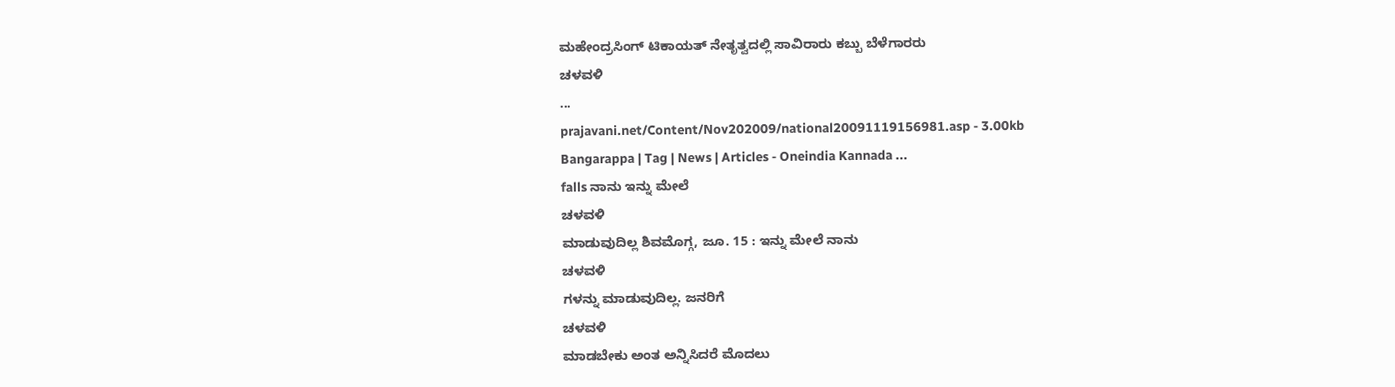ಮಹೇಂದ್ರಸಿಂಗ್ ಟಿಕಾಯತ್ ನೇತೃತ್ವದಲ್ಲಿ ಸಾವಿರಾರು ಕಬ್ಬು ಬೆಳೆಗಾರರು
ಚಳವಳಿ
...
prajavani.net/Content/Nov202009/national20091119156981.asp - 3.00kb
Bangarappa | Tag | News | Articles - Oneindia Kannada ...
falls ನಾನು ಇನ್ನು ಮೇಲೆ
ಚಳವಳಿ
ಮಾಡುವುದಿಲ್ಲ ಶಿವಮೊಗ್ಗ, ಜೂ. 15 : ಇನ್ನು ಮೇಲೆ ನಾನು
ಚಳವಳಿ
ಗಳನ್ನು ಮಾಡುವುದಿಲ್ಲ. ಜನರಿಗೆ
ಚಳವಳಿ
ಮಾಡಬೇಕು ಅಂತ ಅನ್ನಿಸಿದರೆ ಮೊದಲು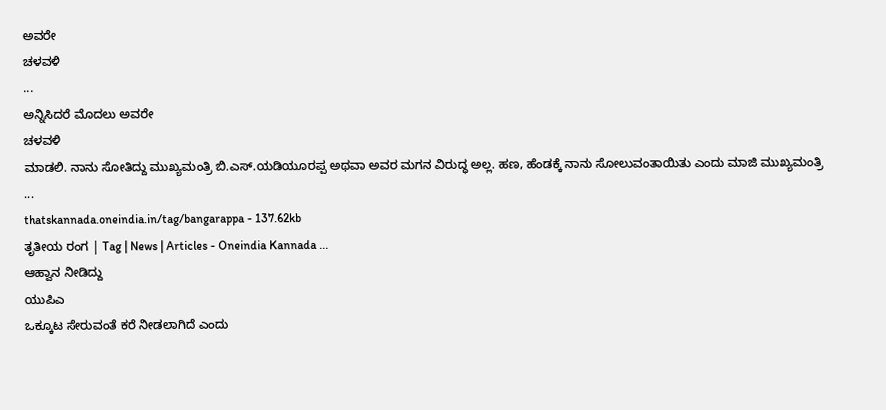ಅವರೇ
ಚಳವಳಿ
...
ಅನ್ನಿಸಿದರೆ ಮೊದಲು ಅವರೇ
ಚಳವಳಿ
ಮಾಡಲಿ. ನಾನು ಸೋತಿದ್ದು ಮುಖ್ಯಮಂತ್ರಿ ಬಿ.ಎಸ್.ಯಡಿಯೂರಪ್ಪ ಅಥವಾ ಅವರ ಮಗನ ವಿರುದ್ಧ ಅಲ್ಲ. ಹಣ, ಹೆಂಡಕ್ಕೆ ನಾನು ಸೋಲುವಂತಾಯಿತು ಎಂದು ಮಾಜಿ ಮುಖ್ಯಮಂತ್ರಿ
...
thatskannada.oneindia.in/tag/bangarappa - 137.62kb
ತೃತೀಯ ರಂಗ | Tag | News | Articles - Oneindia Kannada ...
ಆಹ್ವಾನ ನೀಡಿದ್ದು
ಯುಪಿಎ
ಒಕ್ಕೂಟ ಸೇರುವಂತೆ ಕರೆ ನೀಡಲಾಗಿದೆ ಎಂದು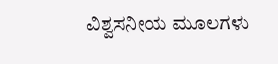ವಿಶ್ವಸನೀಯ ಮೂಲಗಳು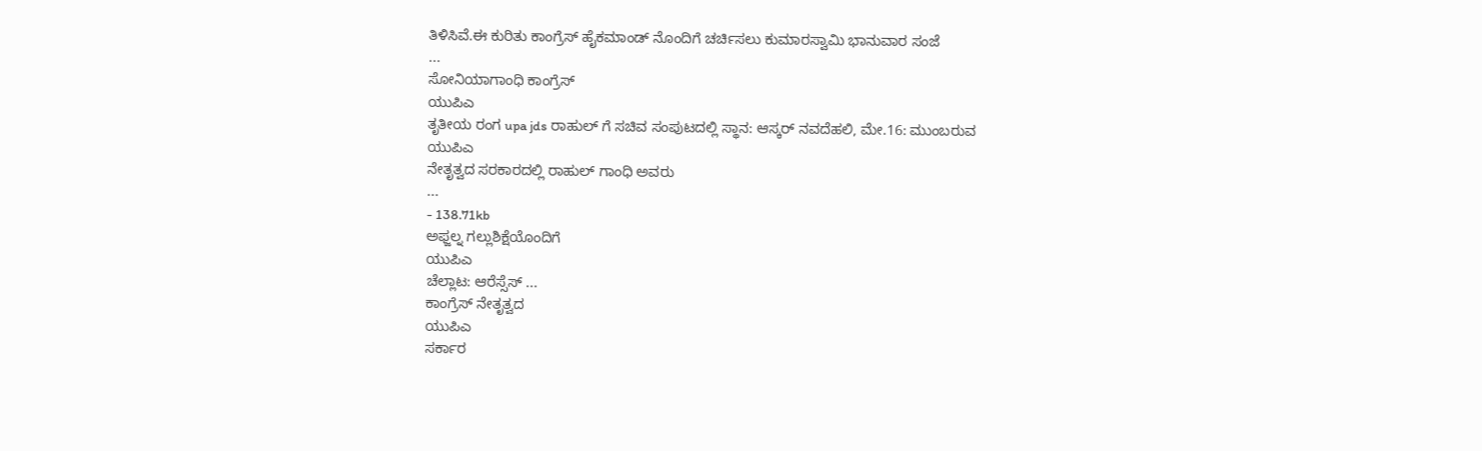ತಿಳಿಸಿವೆ.ಈ ಕುರಿತು ಕಾಂಗ್ರೆಸ್ ಹೈಕಮಾಂಡ್ ನೊಂದಿಗೆ ಚರ್ಚಿಸಲು ಕುಮಾರಸ್ವಾಮಿ ಭಾನುವಾರ ಸಂಜೆ
...
ಸೋನಿಯಾಗಾಂಧಿ ಕಾಂಗ್ರೆಸ್
ಯುಪಿಎ
ತೃತೀಯ ರಂಗ upa jds ರಾಹುಲ್ ಗೆ ಸಚಿವ ಸಂಪುಟದಲ್ಲಿ ಸ್ಥಾನ: ಆಸ್ಕರ್ ನವದೆಹಲಿ, ಮೇ.16: ಮುಂಬರುವ
ಯುಪಿಎ
ನೇತೃತ್ವದ ಸರಕಾರದಲ್ಲಿ ರಾಹುಲ್ ಗಾಂಧಿ ಅವರು
...
- 138.71kb
ಅಫ್ಜಲ್ನ ಗಲ್ಲುಶಿಕ್ಷೆಯೊಂದಿಗೆ
ಯುಪಿಎ
ಚೆಲ್ಲಾಟ: ಆರೆಸ್ಸೆಸ್ ...
ಕಾಂಗ್ರೆಸ್ ನೇತೃತ್ವದ
ಯುಪಿಎ
ಸರ್ಕಾರ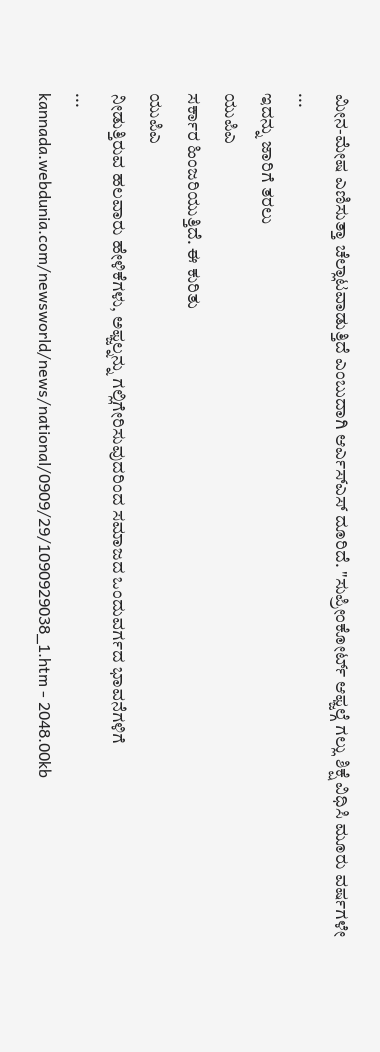ಮೀನ-ಮೇಷ ಎಣಿಸುತ್ತಾ ಚೆಲ್ಲಾಟವಾಡುತ್ತಿದೆ ಎಂಬುದಾಗಿ ಆರ್ಎಸ್ಎಸ್ ದೂರಿದೆ. "ಸುಪ್ರೀಂಕೋರ್ಟ್ ಆಫ್ಜಲ್ಗೆ ಗಲ್ಲು ಶಿಕ್ಷೆ ವಿಧಿಸಿ ಮೂರು ವರ್ಷಗಳೇ
...
ಇದನ್ನು ಜಾರಿಗೆ ತರಲು
ಯುಪಿಎ
ಸರ್ಕಾರ ಹಿಂಜರಿಯುತ್ತಿದೆ. ಈ ಕುರಿತು
ಯುಪಿಎ
ನೀಡುತ್ತಿರುವ ಹಲವಾರು ಹೇಳಿಕೆಗಳು, ಅಫ್ಜಲ್ನನ್ನು ಗಲ್ಲಿಗೇರಿಸುವುದರಿಂದ ಸಮಾಜದ ಒಂದುವರ್ಗದ ಭಾವನೆಗಳಿಗೆ
...
kannada.webdunia.com/newsworld/news/national/0909/29/1090929038_1.htm - 2048.00kb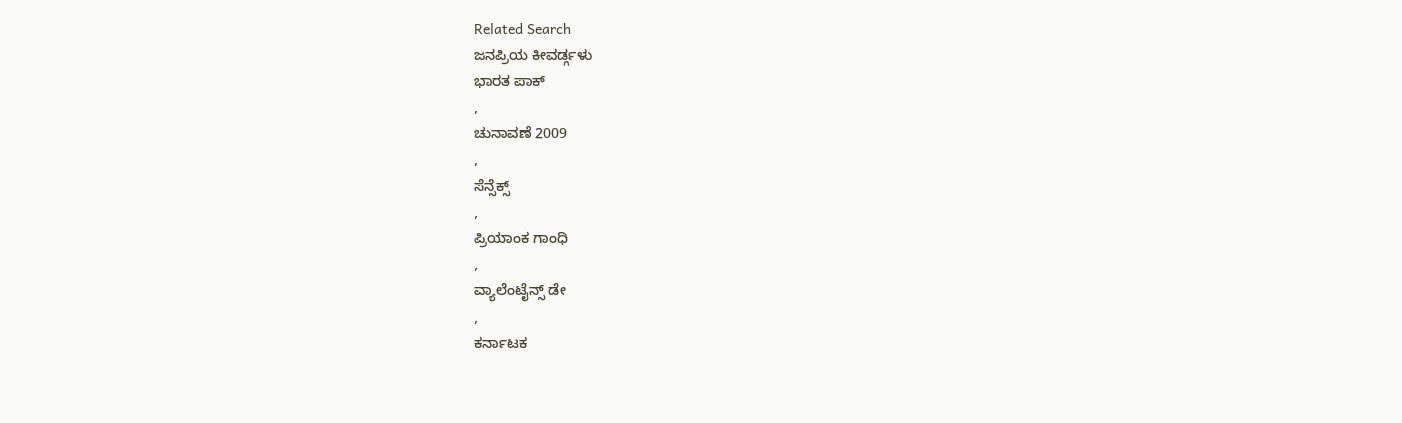Related Search
ಜನಪ್ರಿಯ ಕೀವರ್ಡ್ಗಳು
ಭಾರತ ಪಾಕ್
,
ಚುನಾವಣೆ 2009
,
ಸೆನ್ಸೆಕ್ಸ್
,
ಪ್ರಿಯಾಂಕ ಗಾಂಧಿ
,
ವ್ಯಾಲೆಂಟೈನ್ಸ್ ಡೇ
,
ಕರ್ನಾಟಕ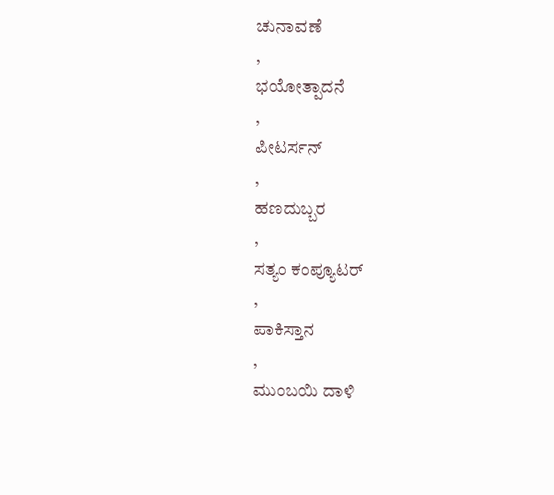ಚುನಾವಣೆ
,
ಭಯೋತ್ಪಾದನೆ
,
ಪೀಟರ್ಸನ್
,
ಹಣದುಬ್ಬರ
,
ಸತ್ಯಂ ಕಂಪ್ಯೂಟರ್
,
ಪಾಕಿಸ್ತಾನ
,
ಮುಂಬಯಿ ದಾಳಿ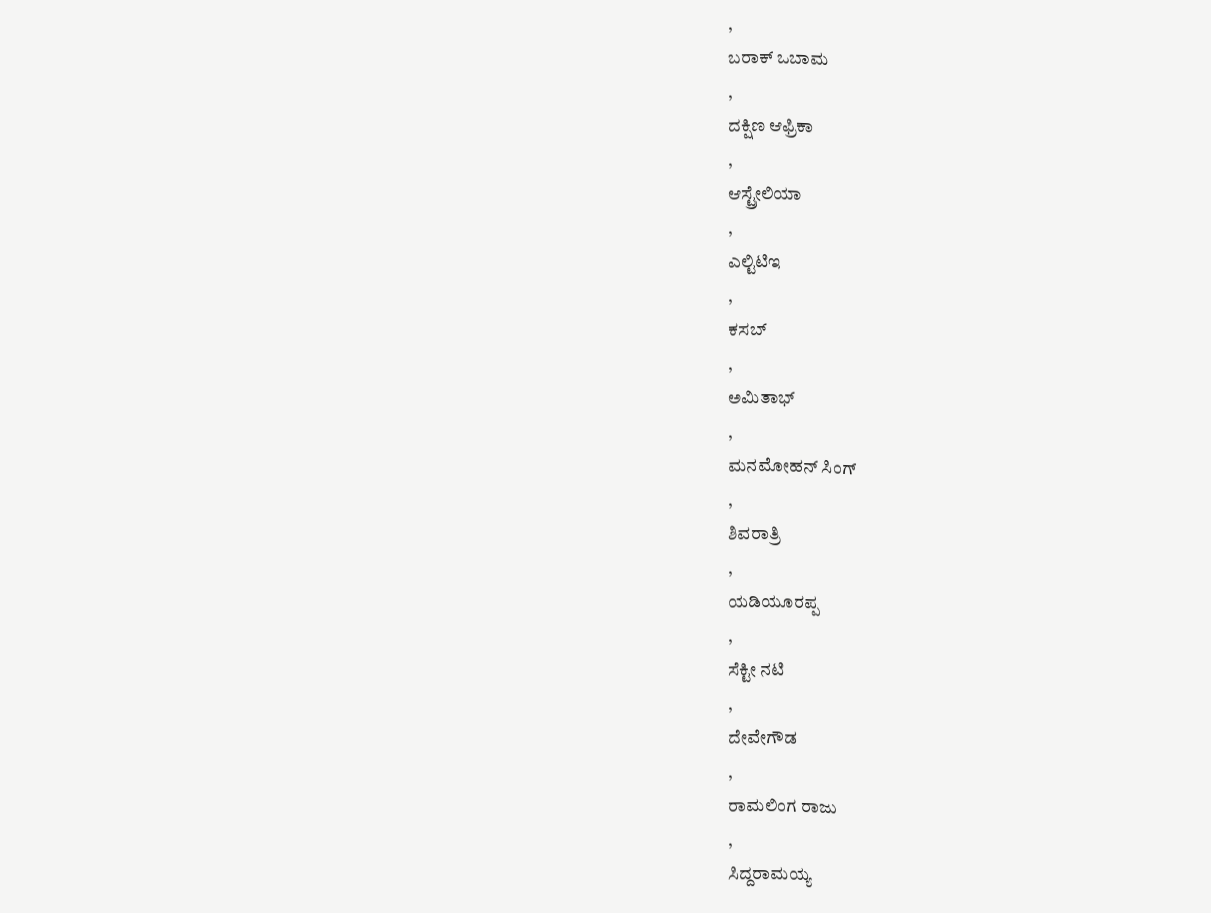,
ಬರಾಕ್ ಒಬಾಮ
,
ದಕ್ಷಿಣ ಆಫ್ರಿಕಾ
,
ಆಸ್ಟ್ರೇಲಿಯಾ
,
ಎಲ್ಟಿಟಿಇ
,
ಕಸಬ್
,
ಅಮಿತಾಭ್
,
ಮನಮೋಹನ್ ಸಿಂಗ್
,
ಶಿವರಾತ್ರಿ
,
ಯಡಿಯೂರಪ್ಪ
,
ಸೆಕ್ಟೀ ನಟಿ
,
ದೇವೇಗೌಡ
,
ರಾಮಲಿಂಗ ರಾಜು
,
ಸಿದ್ದರಾಮಯ್ಯ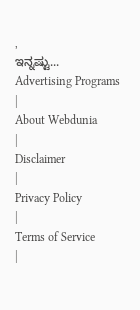,
ಇನ್ನಷ್ಟು...
Advertising Programs
|
About Webdunia
|
Disclaimer
|
Privacy Policy
|
Terms of Service
|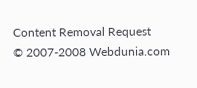Content Removal Request
© 2007-2008 Webdunia.com